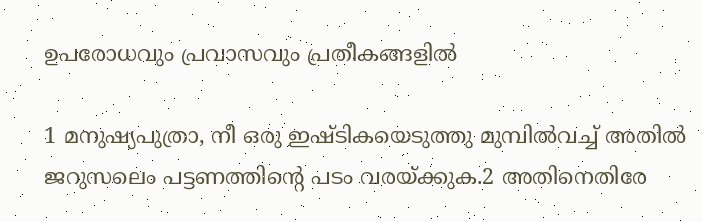ഉപരോധവും പ്രവാസവും പ്രതീകങ്ങളില്‍

1 മനുഷ്യപുത്രാ, നീ ഒരു ഇഷ്ടികയെടുത്തു മുമ്പില്‍വച്ച് അതില്‍ ജറുസലെം പട്ടണത്തിന്റെ പടം വരയ്ക്കുക.2 അതിനെതിരേ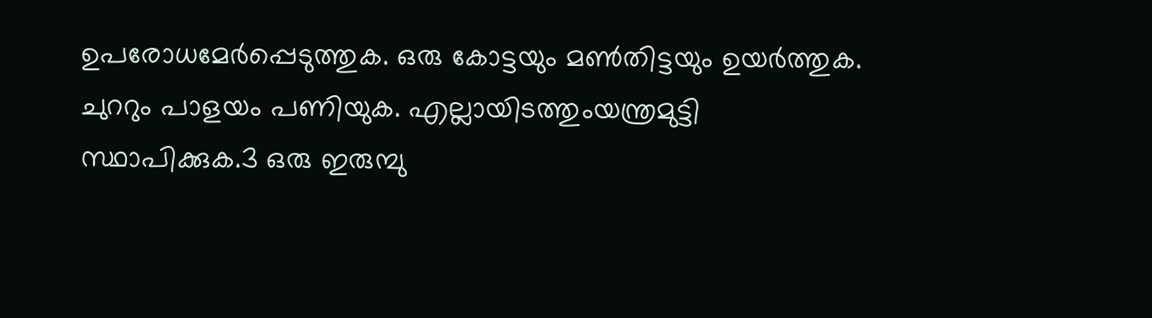ഉപരോധമേര്‍പ്പെടുത്തുക. ഒരു കോട്ടയും മണ്‍തിട്ടയും ഉയര്‍ത്തുക. ചുററും പാളയം പണിയുക. എല്ലായിടത്തുംയന്ത്രമുട്ടി സ്ഥാപിക്കുക.3 ഒരു ഇരുമ്പു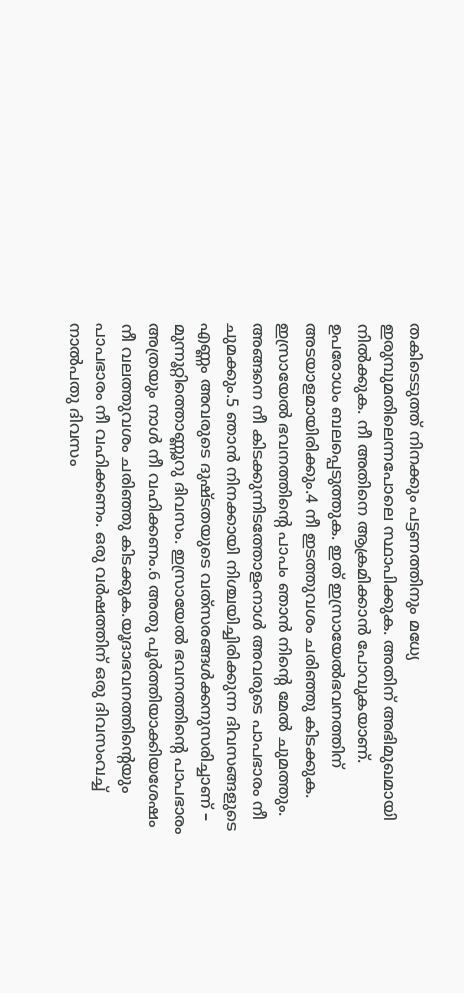തകിടെടുത്ത് നിനക്കും പട്ടണത്തിനും മധ്യേ ഇരുമ്പുമതിലെന്നപോലെ സ്ഥാപിക്കുക. അതിന് അഭിമുഖമായി നില്‍ക്കുക. നീ അതിനെ ആക്രമിക്കാന്‍ പോവുകയാണ്. ഉപരോധം ബലപ്പെടുത്തുക. ഇത് ഇസ്രായേല്‍ഭവനത്തിന് അടയാളമായിരിക്കും.4 നീ ഇടത്തുവശം ചരിഞ്ഞു കിടക്കുക. ഇസ്രായേല്‍ ഭവനത്തിന്റെ പാപം ഞാന്‍ നിന്റെ മേല്‍ ചുമത്തും. അങ്ങനെ നീ കിടക്കുന്നിടത്തോളംനാള്‍ അവരുടെ പാപഭാരം നീ ചുമക്കും.5 ഞാന്‍ നിനക്കായി നിശ്ചയിച്ചിരിക്കുന്ന ദിവസങ്ങളുടെ എണ്ണം അവരുടെ ദുഷ്ടതയുടെ വത്‌സരങ്ങള്‍ക്കനുസരിച്ചാണ് – മുന്നൂറ്റിത്തൊണ്ണൂറു ദിവസം. ഇസ്രായേല്‍ ഭവനത്തിന്റെ പാപഭാരം അത്രയും നാള്‍ നീ വഹിക്കണം.6 അതു പൂര്‍ത്തിയാക്കിയശേഷം നീ വലത്തുവശം ചരിഞ്ഞു കിടക്കുക.യൂദാഭവനത്തിന്റെയും പാപഭാരം നീ വഹിക്കണം. ഒരു വര്‍ഷത്തിന് ഒരു ദിവസംവച്ച് നാല്‍പതു ദിവസം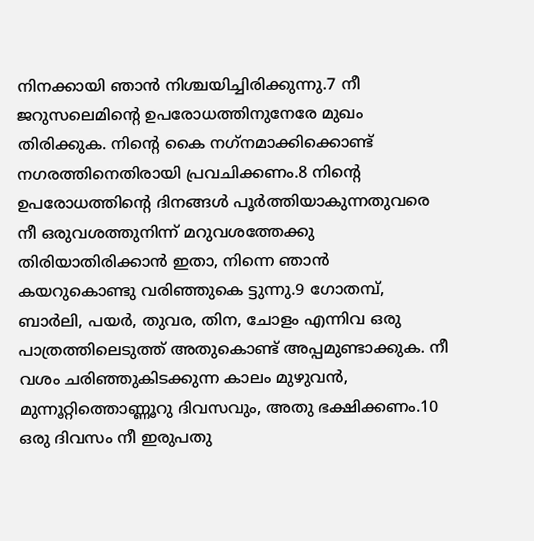നിനക്കായി ഞാന്‍ നിശ്ചയിച്ചിരിക്കുന്നു.7 നീ ജറുസലെമിന്റെ ഉപരോധത്തിനുനേരേ മുഖം തിരിക്കുക. നിന്റെ കൈ നഗ്‌നമാക്കിക്കൊണ്ട് നഗരത്തിനെതിരായി പ്രവചിക്കണം.8 നിന്റെ ഉപരോധത്തിന്റെ ദിനങ്ങള്‍ പൂര്‍ത്തിയാകുന്നതുവരെ നീ ഒരുവശത്തുനിന്ന് മറുവശത്തേക്കു തിരിയാതിരിക്കാന്‍ ഇതാ, നിന്നെ ഞാന്‍ കയറുകൊണ്ടു വരിഞ്ഞുകെ ട്ടുന്നു.9 ഗോതമ്പ്, ബാര്‍ലി, പയര്‍, തുവര, തിന, ചോളം എന്നിവ ഒരു പാത്രത്തിലെടുത്ത് അതുകൊണ്ട് അപ്പമുണ്ടാക്കുക. നീ വശം ചരിഞ്ഞുകിടക്കുന്ന കാലം മുഴുവന്‍, മുന്നൂറ്റിത്തൊണ്ണൂറു ദിവസവും, അതു ഭക്ഷിക്കണം.10 ഒരു ദിവസം നീ ഇരുപതു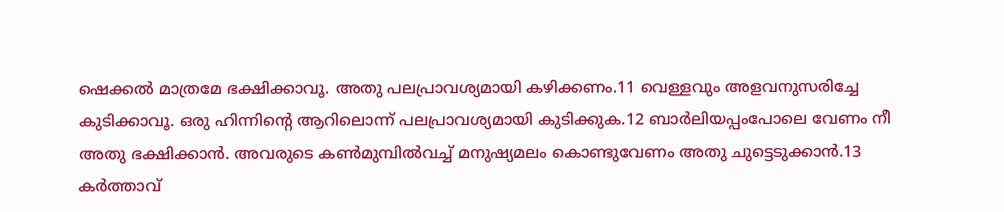ഷെക്കല്‍ മാത്രമേ ഭക്ഷിക്കാവൂ. അതു പലപ്രാവശ്യമായി കഴിക്കണം.11 വെള്ളവും അളവനുസരിച്ചേ കുടിക്കാവൂ. ഒരു ഹിന്നിന്റെ ആറിലൊന്ന് പലപ്രാവശ്യമായി കുടിക്കുക.12 ബാര്‍ലിയപ്പംപോലെ വേണം നീ അതു ഭക്ഷിക്കാന്‍. അവരുടെ കണ്‍മുമ്പില്‍വച്ച് മനുഷ്യമലം കൊണ്ടുവേണം അതു ചുട്ടെടുക്കാന്‍.13 കര്‍ത്താവ്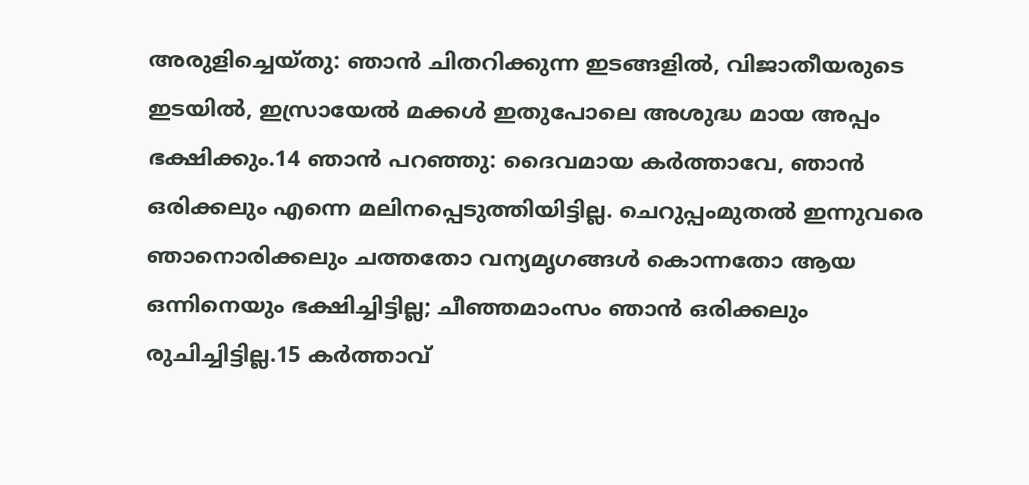അരുളിച്ചെയ്തു: ഞാന്‍ ചിതറിക്കുന്ന ഇടങ്ങളില്‍, വിജാതീയരുടെ ഇടയില്‍, ഇസ്രായേല്‍ മക്കള്‍ ഇതുപോലെ അശുദ്ധ മായ അപ്പം ഭക്ഷിക്കും.14 ഞാന്‍ പറഞ്ഞു: ദൈവമായ കര്‍ത്താവേ, ഞാന്‍ ഒരിക്കലും എന്നെ മലിനപ്പെടുത്തിയിട്ടില്ല. ചെറുപ്പംമുതല്‍ ഇന്നുവരെ ഞാനൊരിക്കലും ചത്തതോ വന്യമൃഗങ്ങള്‍ കൊന്നതോ ആയ ഒന്നിനെയും ഭക്ഷിച്ചിട്ടില്ല; ചീഞ്ഞമാംസം ഞാന്‍ ഒരിക്കലും രുചിച്ചിട്ടില്ല.15 കര്‍ത്താവ്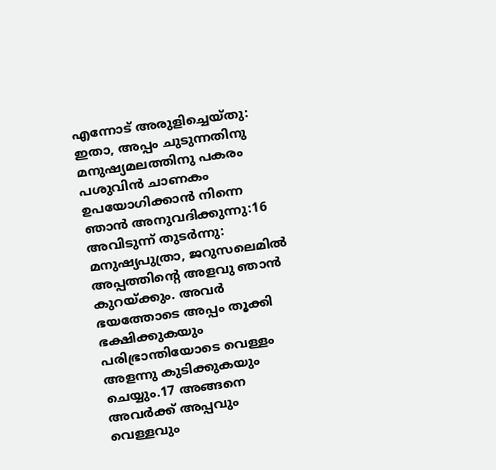എന്നോട് അരുളിച്ചെയ്തു: ഇതാ, അപ്പം ചുടുന്നതിനു മനുഷ്യമലത്തിനു പകരം പശുവിന്‍ ചാണകം ഉപയോഗിക്കാന്‍ നിന്നെ ഞാന്‍ അനുവദിക്കുന്നു:16 അവിടുന്ന് തുടര്‍ന്നു: മനുഷ്യപുത്രാ, ജറുസലെമില്‍ അപ്പത്തിന്റെ അളവു ഞാന്‍ കുറയ്ക്കും. അവര്‍ ഭയത്തോടെ അപ്പം തൂക്കി ഭക്ഷിക്കുകയും പരിഭ്രാന്തിയോടെ വെള്ളം അളന്നു കുടിക്കുകയും ചെയ്യും.17 അങ്ങനെ അവര്‍ക്ക് അപ്പവും വെള്ളവും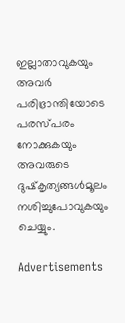ഇല്ലാതാവുകയും അവര്‍ പരിഭ്രാന്തിയോടെ പരസ്പരം നോക്കുകയും അവരുടെ ദുഷ്‌കൃത്യങ്ങള്‍മൂലം നശിച്ചുപോവുകയും ചെയ്യും.

Advertisements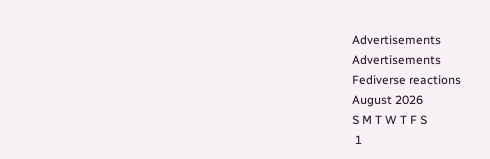Advertisements
Advertisements
Fediverse reactions
August 2026
S M T W T F S
 1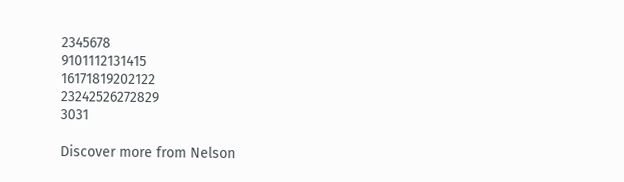2345678
9101112131415
16171819202122
23242526272829
3031

Discover more from Nelson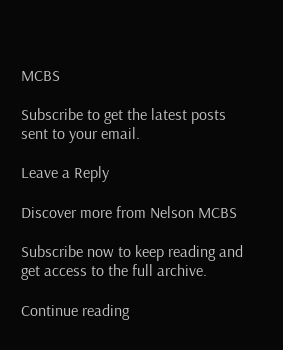MCBS

Subscribe to get the latest posts sent to your email.

Leave a Reply

Discover more from Nelson MCBS

Subscribe now to keep reading and get access to the full archive.

Continue reading